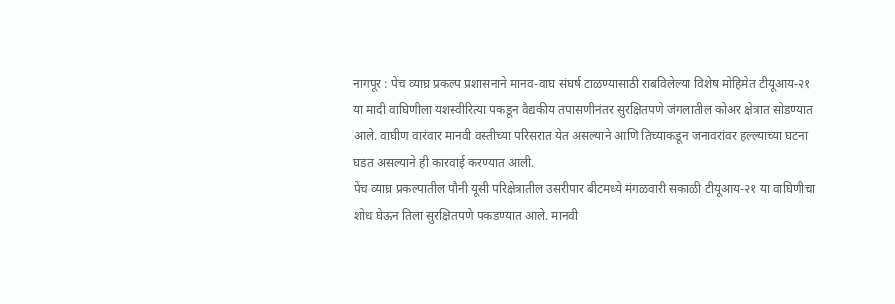नागपूर : पेंच व्याघ्र प्रकल्प प्रशासनाने मानव-वाघ संघर्ष टाळण्यासाठी राबविलेल्या विशेष मोहिमेत टीयूआय-२१ या मादी वाघिणीला यशस्वीरित्या पकडून वैद्यकीय तपासणीनंतर सुरक्षितपणे जंगलातील कोअर क्षेत्रात सोडण्यात आले. वाघीण वारंवार मानवी वस्तीच्या परिसरात येत असल्याने आणि तिच्याकडून जनावरांवर हल्ल्याच्या घटना घडत असल्याने ही कारवाई करण्यात आली.
पेंच व्याघ्र प्रकल्पातील पौनी यूसी परिक्षेत्रातील उसरीपार बीटमध्ये मंगळवारी सकाळी टीयूआय-२१ या वाघिणीचा शोध घेऊन तिला सुरक्षितपणे पकडण्यात आले. मानवी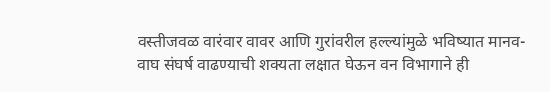वस्तीजवळ वारंवार वावर आणि गुरांवरील हल्ल्यांमुळे भविष्यात मानव-वाघ संघर्ष वाढण्याची शक्यता लक्षात घेऊन वन विभागाने ही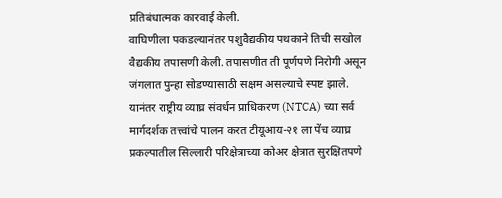प्रतिबंधात्मक कारवाई केली.
वाघिणीला पकडल्यानंतर पशुवैद्यकीय पथकाने तिची सखोल वैद्यकीय तपासणी केली. तपासणीत ती पूर्णपणे निरोगी असून जंगलात पुन्हा सोडण्यासाठी सक्षम असल्याचे स्पष्ट झाले. यानंतर राष्ट्रीय व्याघ्र संवर्धन प्राधिकरण (NTCA) च्या सर्व मार्गदर्शक तत्त्वांचे पालन करत टीयूआय-२१ ला पेंच व्याघ्र प्रकल्पातील सिल्लारी परिक्षेत्राच्या कोअर क्षेत्रात सुरक्षितपणे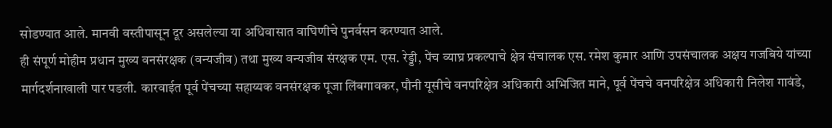सोडण्यात आले. मानवी वस्तीपासून दूर असलेल्या या अधिवासात वाघिणीचे पुनर्वसन करण्यात आले.
ही संपूर्ण मोहीम प्रधान मुख्य वनसंरक्षक (वन्यजीव) तथा मुख्य वन्यजीव संरक्षक एम. एस. रेड्डी, पेंच व्याघ्र प्रकल्पाचे क्षेत्र संचालक एस. रमेश कुमार आणि उपसंचालक अक्षय गजबिये यांच्या मार्गदर्शनाखाली पार पडली. कारवाईत पूर्व पेंचच्या सहाय्यक वनसंरक्षक पूजा लिंबगावकर, पौनी यूसीचे वनपरिक्षेत्र अधिकारी अभिजित माने, पूर्व पेंचचे वनपरिक्षेत्र अधिकारी निलेश गावंडे,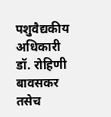पशुवैद्यकीय अधिकारी डॉ. रोहिणी बावसकर तसेच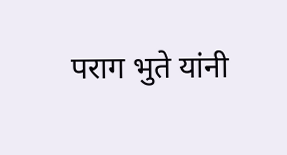पराग भुते यांनी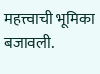महत्त्वाची भूमिका बजावली.